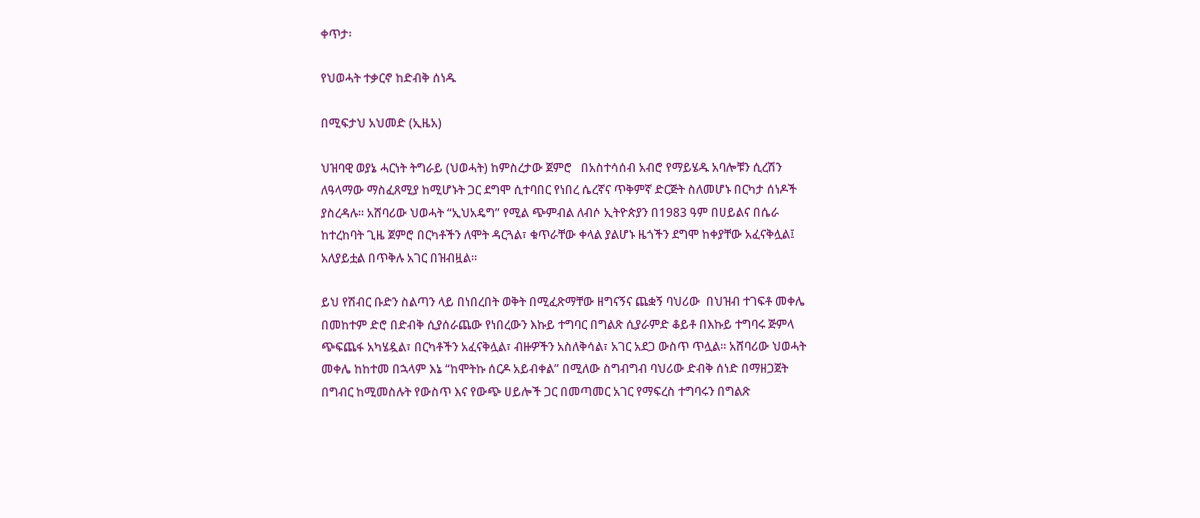ቀጥታ፡

የህወሓት ተቃርኖ ከድብቅ ሰነዱ

በሚፍታህ አህመድ (ኢዜአ)

ህዝባዊ ወያኔ ሓርነት ትግራይ (ህወሓት) ከምስረታው ጀምሮ   በአስተሳሰብ አብሮ የማይሄዱ አባሎቹን ሲረሽን ለዓላማው ማስፈጸሚያ ከሚሆኑት ጋር ደግሞ ሲተባበር የነበረ ሴረኛና ጥቅምኛ ድርጅት ስለመሆኑ በርካታ ሰነዶች ያስረዳሉ፡፡ አሸባሪው ህወሓት “ኢህአዴግ” የሚል ጭምብል ለብሶ ኢትዮጵያን በ1983 ዓም በሀይልና በሴራ ከተረከባት ጊዜ ጀምሮ በርካቶችን ለሞት ዳርጓል፣ ቁጥራቸው ቀላል ያልሆኑ ዜጎችን ደግሞ ከቀያቸው አፈናቅሏል፤ አለያይቷል በጥቅሉ አገር በዝብዟል።

ይህ የሽብር ቡድን ስልጣን ላይ በነበረበት ወቅት በሚፈጽማቸው ዘግናኝና ጨቋኝ ባህሪው  በህዝብ ተገፍቶ መቀሌ በመከተም ድሮ በድብቅ ሲያሰራጨው የነበረውን እኩይ ተግባር በግልጽ ሲያራምድ ቆይቶ በእኩይ ተግባሩ ጅምላ ጭፍጨፋ አካሄዷል፣ በርካቶችን አፈናቅሏል፣ ብዙዎችን አስለቅሳል፣ አገር አደጋ ውስጥ ጥሏል፡፡ አሸባሪው ህወሓት መቀሌ ከከተመ በኋላም እኔ “ከሞትኩ ሰርዶ አይብቀል” በሚለው ስግብግብ ባህሪው ድብቅ ሰነድ በማዘጋጀት በግብር ከሚመስሉት የውስጥ እና የውጭ ሀይሎች ጋር በመጣመር አገር የማፍረስ ተግባሩን በግልጽ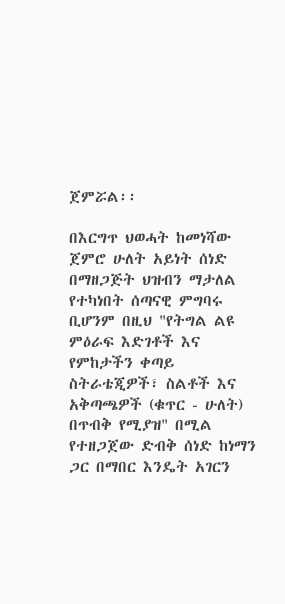ጀምሯል፡፡

በእርግጥ ህወሓት ከመነሻው ጀምሮ ሁለት አይነት ሰነድ በማዘጋጅት ህዝብን ማታለል የተካነበት ሰጣናዊ ምግባሩ ቢሆንም በዚህ "የትግል ልዩ ምዕራፍ እድገቶች እና የምከታችን ቀጣይ ስትራቴጂዎች፣ ስልቶች እና አቅጣጫዎች (ቁጥር - ሁለት) በጥብቅ የሚያዝ" በሚል የተዘጋጀው ድብቅ ሰነድ ከነማን ጋር በማበር እንዴት አገርን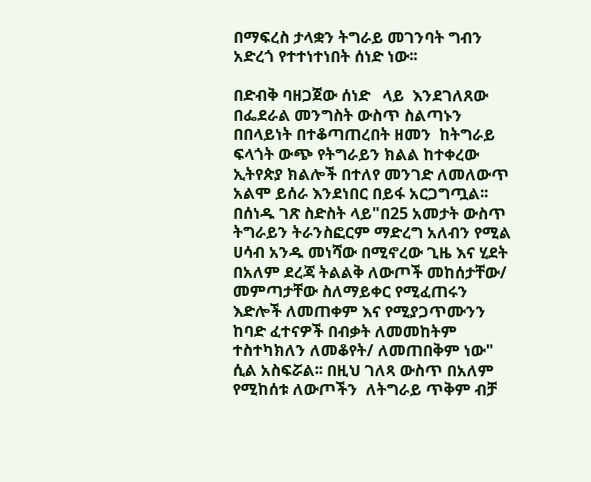በማፍረስ ታላቋን ትግራይ መገንባት ግብን አድረጎ የተተነተነበት ሰነድ ነው፡፡

በድብቅ ባዘጋጀው ሰነድ   ላይ  እንደገለጸው  በፌደራል መንግስት ውስጥ ስልጣኑን በበላይነት በተቆጣጠረበት ዘመን  ከትግራይ ፍላጎት ውጭ የትግራይን ክልል ከተቀረው ኢትየጵያ ክልሎች በተለየ መንገድ ለመለውጥ አልሞ ይሰራ እንደነበር በይፋ አርጋግጧል፡፡ በሰነዱ ገጽ ስድስት ላይ"በ25 አመታት ውስጥ ትግራይን ትራንስፎርም ማድረግ አለብን የሚል ሀሳብ አንዱ መነሻው በሚኖረው ጊዜ እና ሂደት በአለም ደረጃ ትልልቅ ለውጦች መከሰታቸው/ መምጣታቸው ስለማይቀር የሚፈጠሩን እድሎች ለመጠቀም እና የሚያጋጥሙንን ከባድ ፈተናዎች በብቃት ለመመከትም ተስተካክለን ለመቆየት/ ለመጠበቅም ነው"  ሲል አስፍሯል፡፡ በዚህ ገለጻ ውስጥ በአለም የሚከሰቱ ለውጦችን  ለትግራይ ጥቅም ብቻ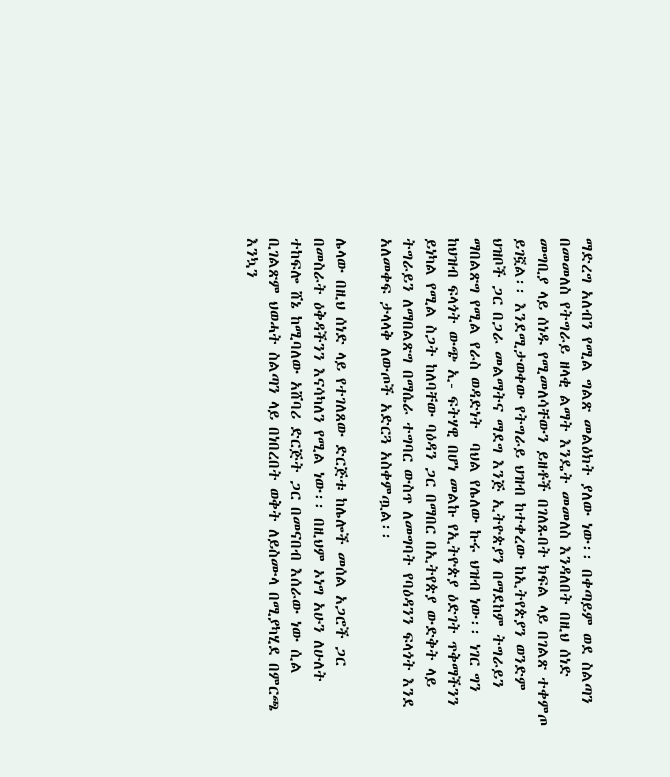ማድረግ አለብን የሚል ግልጽ መልዕክት ያለው ነው፡፡ በቀጣይም ወደ ስልጣን በመመለስ የትግራይ ዘላቂ ልማት እንዴት መመለስ እንዳለበት በዚህ ሰነድ መግቢያ ላይ ሰነዱ የሚመለሳቸውን ይዘቶች በገለጹበት ክፍል ላይ በገልጽ ተቀምጦ ይገኟል፡፡ እንደሚታወቀው የትግራይ ህዝብ ከተቀረው ከኢትየጵያን ወንድም ህዝቦች ጋር በጋራ መልማትና ማደግ እንጅ ኢትዮጵያን በማደከም ትግራይን ማበልጽግ የሚል የራስ ወዳድነት  ባህል የሌለው ኩሩ ህዝብ ነው፡፡ ነገር ግን ከህዝብ ፍላጎት ውጭ ኢ- ፍትሃዊ በሆነ መልኩ የኢትዮጵያ ዕድገት ጥቅማችንን ይነካል የሚል ስጋት ከለባቸው ባዕዳን ጋር በማበር በኢትየጵያ ውድቅት ላይ   ትግራይን ለማበልጽግ በማሴራ ተግባር ውስጥ ለመግባት የባዕዳንን ፍላጎት እንደ አለመቀፍ ታላላቅ ለውጦች አድርጓ አስቀምጧል፡፡

ሌላው በዚህ ሰነድ ላይ የተገለጸው ድርጅቱ ከሌሎች መሰል አጋሮች ጋር በመስራት ዕቅዳችንን እናሳካለን የሚል ነው፡፡ በዚህም ኦነግ አሁን ለሁለት ተከፍሎ ሸኔ ከሚባለው አሸባሪ ድርጅት ጋር በመናበብ እሰራው ነው ሲል ቢገልጽም ህወሓት ስልጣን ላይ በነበረበት ወቅት ለይስሙላ በሚያካሂደ በምርጫ እንኳን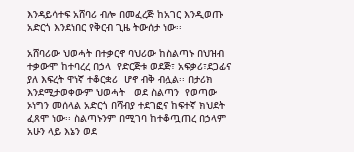እንዳይሳተፍ አሸባሪ ብሎ በመፈረጅ ከአገር እንዲወጡ አድርጎ እንደነበር የቅርብ ጊዜ ትውሰታ ነው፡፡

አሸባሪው ህወሓት በተቃርኖ ባህሪው ከስልጣኑ በህዝብ ተቃውሞ ከተባረረ በኃላ  የድርጅቱ ወደጅ፣ አፍቃሪ፣ደጋፊና ያለ እፍረት ዋነኛ ተቆርቋሪ  ሆኖ ብቅ ብሏል፡፡ በታሪክ እንደሚታወቀውም ህወሓት   ወደ ስልጣን  የወጣው ኦነግን መሰላል አድርጎ በሻብያ ተደገፎና ከፍተኛ ክህደት ፈጸሞ ነው፡፡ ስልጣኑንም በሚገባ ከተቆጧጠረ በኃላም አሁን ላይ እኔን ወደ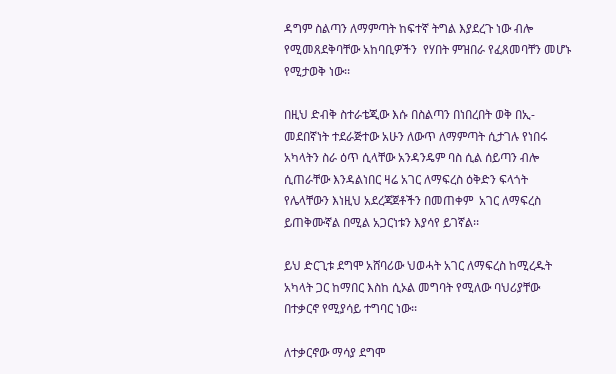ዳግም ስልጣን ለማምጣት ከፍተኛ ትግል እያደረጉ ነው ብሎ የሚመጸደቅባቸው አከባቢዎችን  የሃበት ምዝበራ የፈጸመባቸን መሆኑ የሚታወቅ ነው፡፡

በዚህ ድብቅ ስተራቴጂው እሱ በስልጣን በነበረበት ወቅ በኢ-መደበኛነት ተደራጅተው አሁን ለውጥ ለማምጣት ሲታገሉ የነበሩ አካላትን ስራ ዕጥ ሲላቸው አንዳንዴም ባስ ሲል ሰይጣን ብሎ ሲጠራቸው እንዳልነበር ዛሬ አገር ለማፍረስ ዕቅድን ፍላጎት  የሌላቸውን እነዚህ አደረጃጀቶችን በመጠቀም  አገር ለማፍረስ ይጠቅሙኛል በሚል አጋርነቱን እያሳየ ይገኛል፡፡

ይህ ድርጊቱ ደግሞ አሸባሪው ህወሓት አገር ለማፍረስ ከሚረዱት አካላት ጋር ከማበር እስከ ሲኦል መግባት የሚለው ባህሪያቸው በተቃርኖ የሚያሳይ ተግባር ነው፡፡

ለተቃርኖው ማሳያ ደግሞ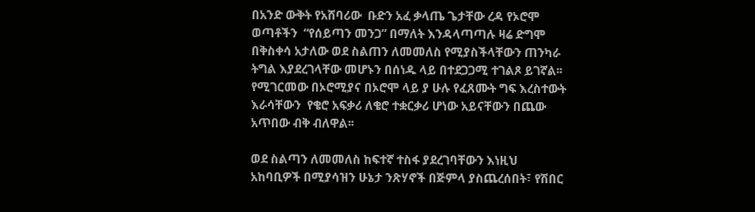በአንድ ውቅት የአሸባሪው  ቡድን አፈ ቃላጤ ጌታቸው ረዳ የኦሮሞ ወጣቶችን  “የሰይጣን መንጋ” በማለት እንዳላጣጣሉ ዛሬ ድግሞ በቅስቀሳ አታለው ወደ ስልጠን ለመመለስ የሚያስችላቸውን ጠንካራ ትግል እያደረገላቸው መሆኑን በሰነዱ ላይ በተደጋጋሚ ተገልጾ ይገኛል፡፡ የሚገርመው በኦሮሚያና በኦሮሞ ላይ ያ ሁሉ የፈጸሙት ግፍ እረስተውት እራሳቸውን  የቄሮ አፍቃሪ ለቄሮ ተቋርቃሪ ሆነው አይናቸውን በጨው አጥበው ብቅ ብለዋል፡፡

ወደ ስልጣን ለመመለስ ከፍተኛ ተስፋ ያደረገባቸውን እነዚህ አከባቢዎች በሚያሳዝን ሁኔታ ንጽሃኖች በጅምላ ያስጨረሰበት፣ የሽበር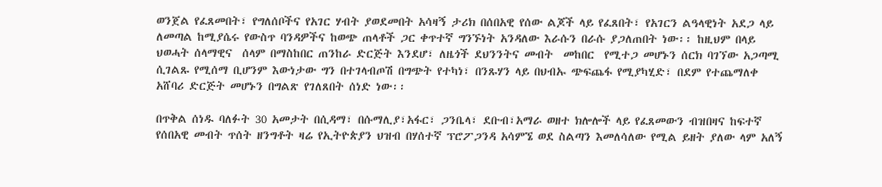ወንጀል የፈጸመበት፣ የግለሰቦችና የአገር ሃብት ያወደመበት አሳዛኝ ታሪክ በሰበአዊ የሰው ልጆች ላይ የፈጸበት፣ የአገርን ልዓላዊነት አደጋ ላይ ለመጣል ከሚያሴሩ የውስጥ ባንዳዎችና ከወጭ ጠላቶች ጋር ቀጥተኛ ግንኙነት አንዳለው እራሱን በራሱ ያጋለጠበት ነው፡፡ ከዚህም በላይ ህወሓት ሰላማዊና  ሰላም በማስከበር ጠንከራ ድርጅት እንደሆ፣ ለዜጎች ደህንንትና መብት  መከበር  የሚተጋ መሆኑን ሰርክ ባገኘው አጋጣሚ ሲገልጹ የሚሰማ ቢሆንም እውነታው ግን በተገላብጦሽ በግጭት የተካነ፣ በንጹሃን ላይ በህብኡ ጭፍጨፋ የሚያካሂድ፣ በደም የተጨማለቀ አሸባሪ ድርጅት መሆኑን በግልጽ የገለጸበት ሰነድ ነው፡፡

በጥቅል ሰነዱ ባለፉት 30 አመታት በሲዳማ፣ በሱማሊያ፣አፋር፣ ጋንቤላ፣ ደቡብ፣አማራ ወዘተ ክሎሎች ላይ የፈጸመውን ብዝበዛና ከፍተኛ የሰበአዊ መብት ጥሰት ዘንግቶት ዛሬ የኢትዮጵያን ህዝብ በሃሰተኛ ፕሮፖጋንዳ አሳምኜ ወደ ስልጣን እመለሳለው የሚል ይዘት ያለው ላም አለኝ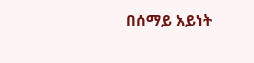በሰማይ አይነት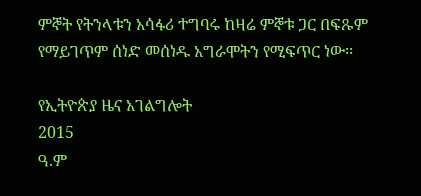ምኞት የትንላቱን አሳፋሪ ተግባሩ ከዛሬ ምኞቱ ጋር በፍጹም የማይገጥም ሰነድ መሰነዱ አግራሞትን የሚፍጥር ነው፡፡

የኢትዮጵያ ዜና አገልግሎት
2015
ዓ.ም